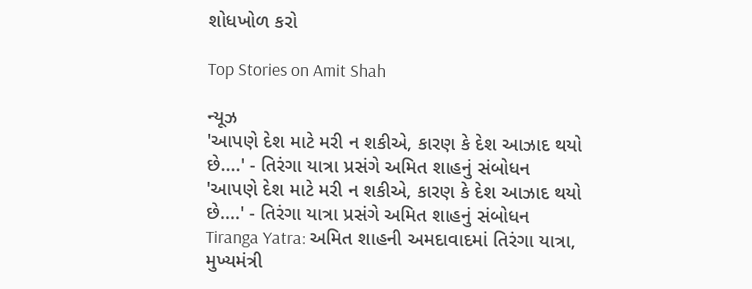શોધખોળ કરો

Top Stories on Amit Shah

ન્યૂઝ
'આપણે દેશ માટે મરી ન શકીએ, કારણ કે દેશ આઝાદ થયો છે....' - તિરંગા યાત્રા પ્રસંગે અમિત શાહનું સંબોધન
'આપણે દેશ માટે મરી ન શકીએ, કારણ કે દેશ આઝાદ થયો છે....' - તિરંગા યાત્રા પ્રસંગે અમિત શાહનું સંબોધન
Tiranga Yatra: અમિત શાહની અમદાવાદમાં તિરંગા યાત્રા, મુખ્યમંત્રી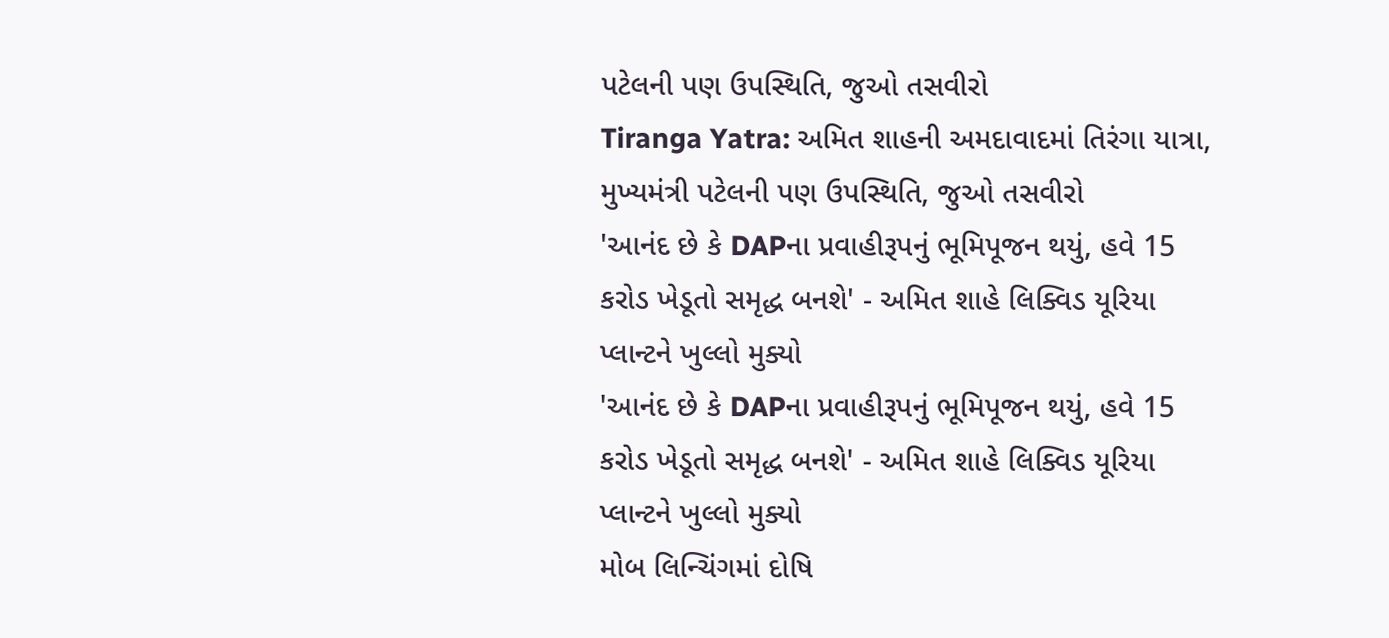પટેલની પણ ઉપસ્થિતિ, જુઓ તસવીરો
Tiranga Yatra: અમિત શાહની અમદાવાદમાં તિરંગા યાત્રા, મુખ્યમંત્રી પટેલની પણ ઉપસ્થિતિ, જુઓ તસવીરો
'આનંદ છે કે DAPના પ્રવાહીરૂપનું ભૂમિપૂજન થયું, હવે 15 કરોડ ખેડૂતો સમૃદ્ધ બનશે' - અમિત શાહે લિક્વિડ યૂરિયા પ્લાન્ટને ખુલ્લો મુક્યો
'આનંદ છે કે DAPના પ્રવાહીરૂપનું ભૂમિપૂજન થયું, હવે 15 કરોડ ખેડૂતો સમૃદ્ધ બનશે' - અમિત શાહે લિક્વિડ યૂરિયા પ્લાન્ટને ખુલ્લો મુક્યો
મોબ લિન્ચિંગમાં દોષિ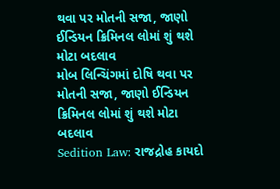થવા પર મોતની સજા, જાણો ઈન્ડિયન ક્રિમિનલ લોમાં શું થશે મોટા બદલાવ
મોબ લિન્ચિંગમાં દોષિ થવા પર મોતની સજા, જાણો ઈન્ડિયન ક્રિમિનલ લોમાં શું થશે મોટા બદલાવ
Sedition Law: રાજદ્રોહ કાયદો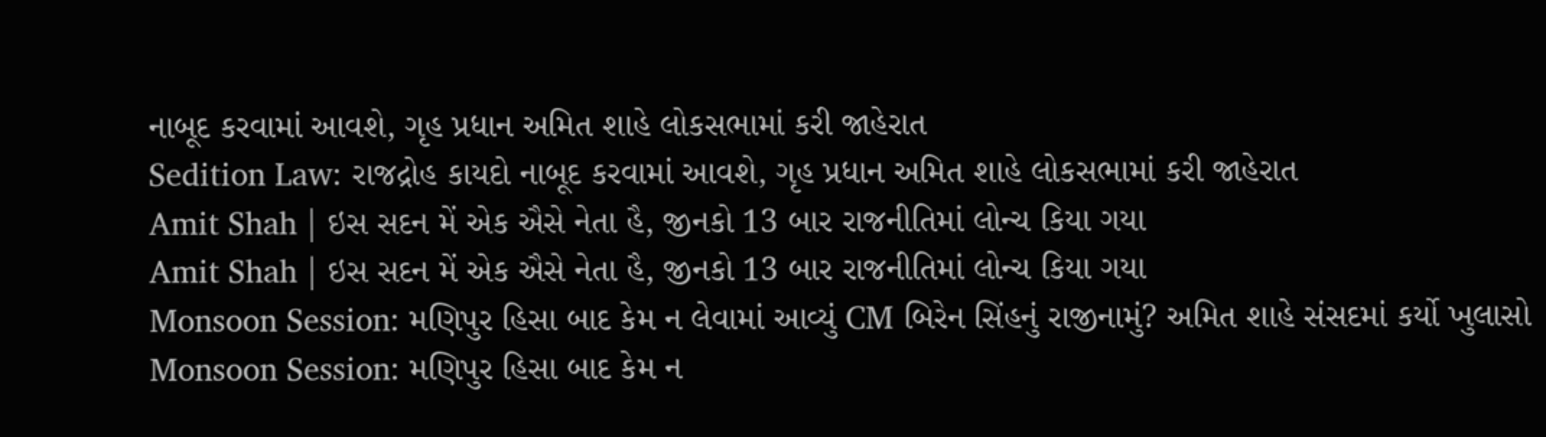નાબૂદ કરવામાં આવશે, ગૃહ પ્રધાન અમિત શાહે લોકસભામાં કરી જાહેરાત
Sedition Law: રાજદ્રોહ કાયદો નાબૂદ કરવામાં આવશે, ગૃહ પ્રધાન અમિત શાહે લોકસભામાં કરી જાહેરાત
Amit Shah | ઇસ સદન મેં એક ઐસે નેતા હૈ, જીનકો 13 બાર રાજનીતિમાં લોન્ચ કિયા ગયા
Amit Shah | ઇસ સદન મેં એક ઐસે નેતા હૈ, જીનકો 13 બાર રાજનીતિમાં લોન્ચ કિયા ગયા
Monsoon Session: મણિપુર હિસા બાદ કેમ ન લેવામાં આવ્યું CM બિરેન સિંહનું રાજીનામું? અમિત શાહે સંસદમાં કર્યો ખુલાસો
Monsoon Session: મણિપુર હિસા બાદ કેમ ન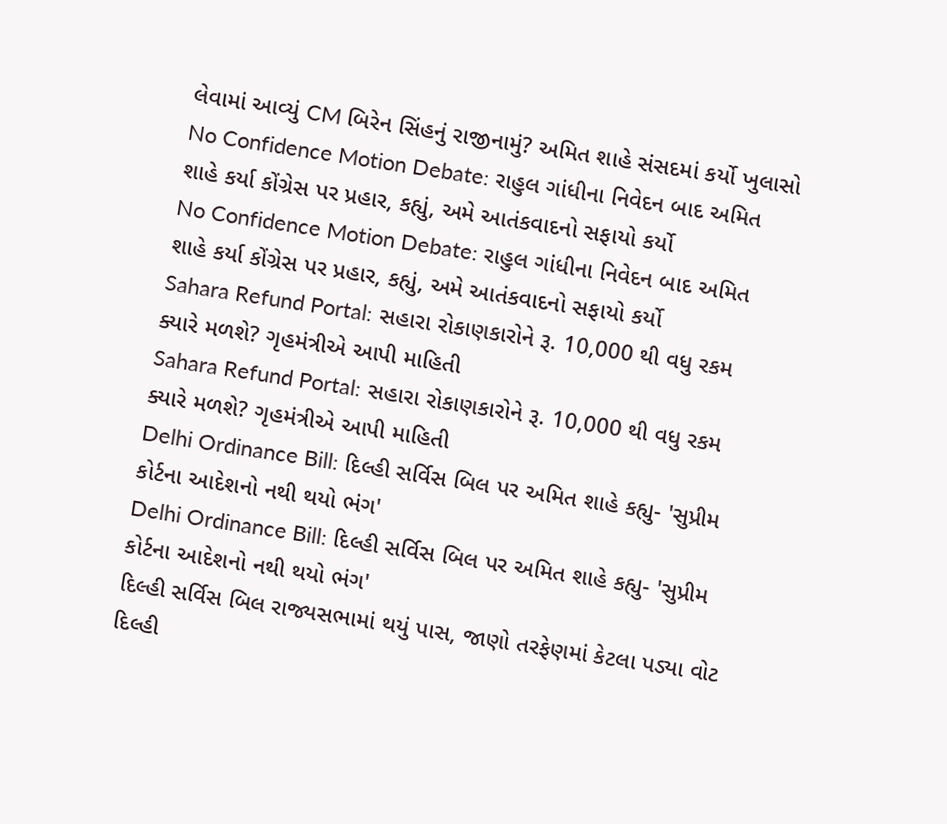લેવામાં આવ્યું CM બિરેન સિંહનું રાજીનામું? અમિત શાહે સંસદમાં કર્યો ખુલાસો
No Confidence Motion Debate: રાહુલ ગાંધીના નિવેદન બાદ અમિત શાહે કર્યા કોંગ્રેસ પર પ્રહાર, કહ્યું, અમે આતંકવાદનો સફાયો કર્યો
No Confidence Motion Debate: રાહુલ ગાંધીના નિવેદન બાદ અમિત શાહે કર્યા કોંગ્રેસ પર પ્રહાર, કહ્યું, અમે આતંકવાદનો સફાયો કર્યો
Sahara Refund Portal: સહારા રોકાણકારોને રૂ. 10,000 થી વધુ રકમ ક્યારે મળશે? ગૃહમંત્રીએ આપી માહિતી
Sahara Refund Portal: સહારા રોકાણકારોને રૂ. 10,000 થી વધુ રકમ ક્યારે મળશે? ગૃહમંત્રીએ આપી માહિતી
Delhi Ordinance Bill: દિલ્હી સર્વિસ બિલ પર અમિત શાહે કહ્યુ- 'સુપ્રીમ કોર્ટના આદેશનો નથી થયો ભંગ'
Delhi Ordinance Bill: દિલ્હી સર્વિસ બિલ પર અમિત શાહે કહ્યુ- 'સુપ્રીમ કોર્ટના આદેશનો નથી થયો ભંગ'
દિલ્હી સર્વિસ બિલ રાજ્યસભામાં થયું પાસ, જાણો તરફેણમાં કેટલા પડ્યા વોટ
દિલ્હી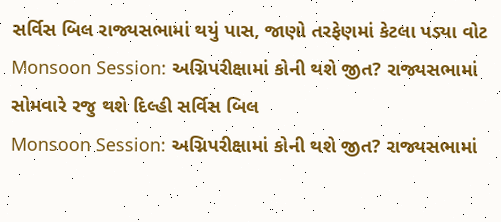સર્વિસ બિલ રાજ્યસભામાં થયું પાસ, જાણો તરફેણમાં કેટલા પડ્યા વોટ
Monsoon Session: અગ્નિપરીક્ષામાં કોની થશે જીત? રાજ્યસભામાં સોમવારે રજુ થશે દિલ્હી સર્વિસ બિલ
Monsoon Session: અગ્નિપરીક્ષામાં કોની થશે જીત? રાજ્યસભામાં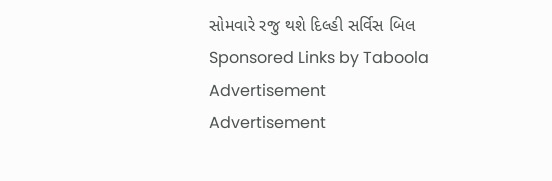સોમવારે રજુ થશે દિલ્હી સર્વિસ બિલ
Sponsored Links by Taboola
Advertisement
Advertisement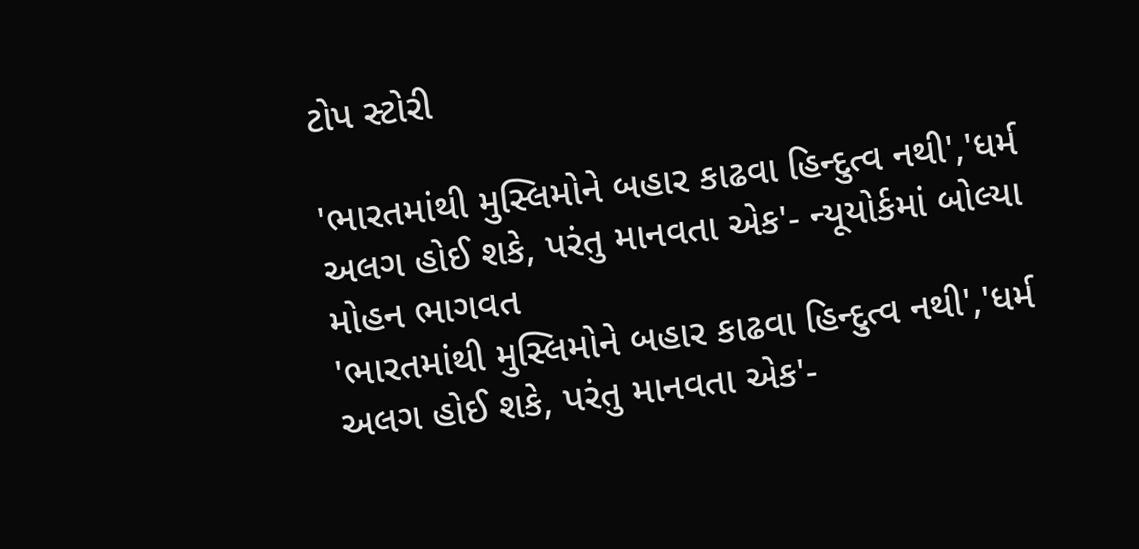ટોપ સ્ટોરી

'ભારતમાંથી મુસ્લિમોને બહાર કાઢવા હિન્દુત્વ નથી','ધર્મ અલગ હોઈ શકે, પરંતુ માનવતા એક'- ન્યૂયોર્કમાં બોલ્યા મોહન ભાગવત
'ભારતમાંથી મુસ્લિમોને બહાર કાઢવા હિન્દુત્વ નથી','ધર્મ અલગ હોઈ શકે, પરંતુ માનવતા એક'-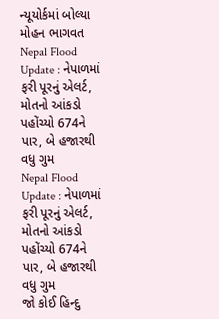ન્યૂયોર્કમાં બોલ્યા મોહન ભાગવત
Nepal Flood Update : નેપાળમાં ફરી પૂરનું એલર્ટ, મોતનો આંકડો પહોંચ્યો 674ને પાર, બે હજારથી વધુ ગુમ
Nepal Flood Update : નેપાળમાં ફરી પૂરનું એલર્ટ, મોતનો આંકડો પહોંચ્યો 674ને પાર, બે હજારથી વધુ ગુમ
જો કોઈ હિન્દુ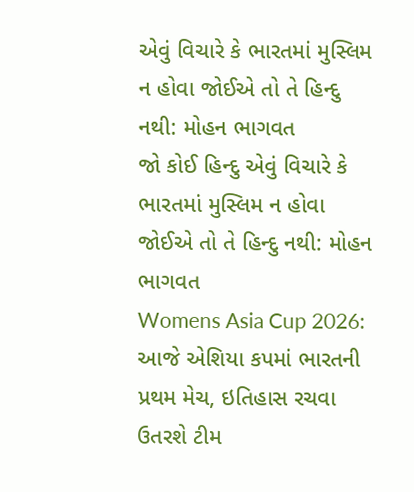એવું વિચારે કે ભારતમાં મુસ્લિમ ન હોવા જોઈએ તો તે હિન્દુ નથી: મોહન ભાગવત
જો કોઈ હિન્દુ એવું વિચારે કે ભારતમાં મુસ્લિમ ન હોવા જોઈએ તો તે હિન્દુ નથી: મોહન ભાગવત
Womens Asia Cup 2026: આજે એશિયા કપમાં ભારતની પ્રથમ મેચ, ઇતિહાસ રચવા ઉતરશે ટીમ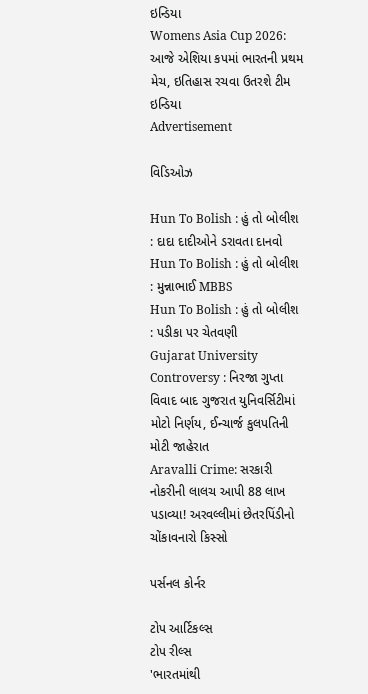ઇન્ડિયા
Womens Asia Cup 2026: આજે એશિયા કપમાં ભારતની પ્રથમ મેચ, ઇતિહાસ રચવા ઉતરશે ટીમ ઇન્ડિયા
Advertisement

વિડિઓઝ

Hun To Bolish : હું તો બોલીશ : દાદા દાદીઓને ડરાવતા દાનવો
Hun To Bolish : હું તો બોલીશ : મુન્નાભાઈ MBBS
Hun To Bolish : હું તો બોલીશ : પડીકા પર ચેતવણી
Gujarat University Controversy : નિરજા ગુપ્તા વિવાદ બાદ ગુજરાત યુનિવર્સિટીમાં મોટો નિર્ણય, ઈન્ચાર્જ કુલપતિની મોટી જાહેરાત
Aravalli Crime: સરકારી નોકરીની લાલચ આપી 88 લાખ પડાવ્યા! અરવલ્લીમાં છેતરપિંડીનો ચોંકાવનારો કિસ્સો

પર્સનલ કોર્નર

ટોપ આર્ટિકલ્સ
ટોપ રીલ્સ
'ભારતમાંથી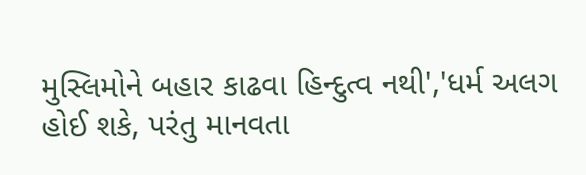મુસ્લિમોને બહાર કાઢવા હિન્દુત્વ નથી','ધર્મ અલગ હોઈ શકે, પરંતુ માનવતા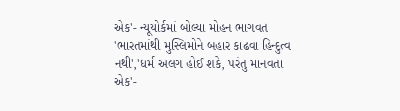એક'- ન્યૂયોર્કમાં બોલ્યા મોહન ભાગવત
'ભારતમાંથી મુસ્લિમોને બહાર કાઢવા હિન્દુત્વ નથી','ધર્મ અલગ હોઈ શકે, પરંતુ માનવતા એક'-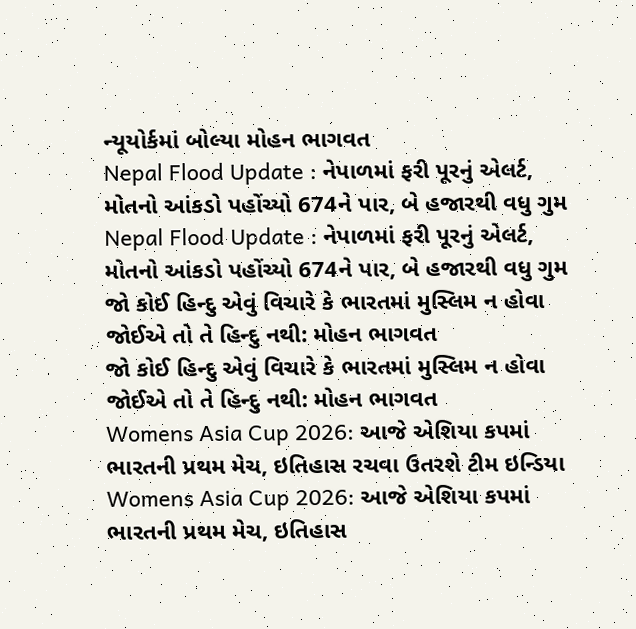ન્યૂયોર્કમાં બોલ્યા મોહન ભાગવત
Nepal Flood Update : નેપાળમાં ફરી પૂરનું એલર્ટ, મોતનો આંકડો પહોંચ્યો 674ને પાર, બે હજારથી વધુ ગુમ
Nepal Flood Update : નેપાળમાં ફરી પૂરનું એલર્ટ, મોતનો આંકડો પહોંચ્યો 674ને પાર, બે હજારથી વધુ ગુમ
જો કોઈ હિન્દુ એવું વિચારે કે ભારતમાં મુસ્લિમ ન હોવા જોઈએ તો તે હિન્દુ નથી: મોહન ભાગવત
જો કોઈ હિન્દુ એવું વિચારે કે ભારતમાં મુસ્લિમ ન હોવા જોઈએ તો તે હિન્દુ નથી: મોહન ભાગવત
Womens Asia Cup 2026: આજે એશિયા કપમાં ભારતની પ્રથમ મેચ, ઇતિહાસ રચવા ઉતરશે ટીમ ઇન્ડિયા
Womens Asia Cup 2026: આજે એશિયા કપમાં ભારતની પ્રથમ મેચ, ઇતિહાસ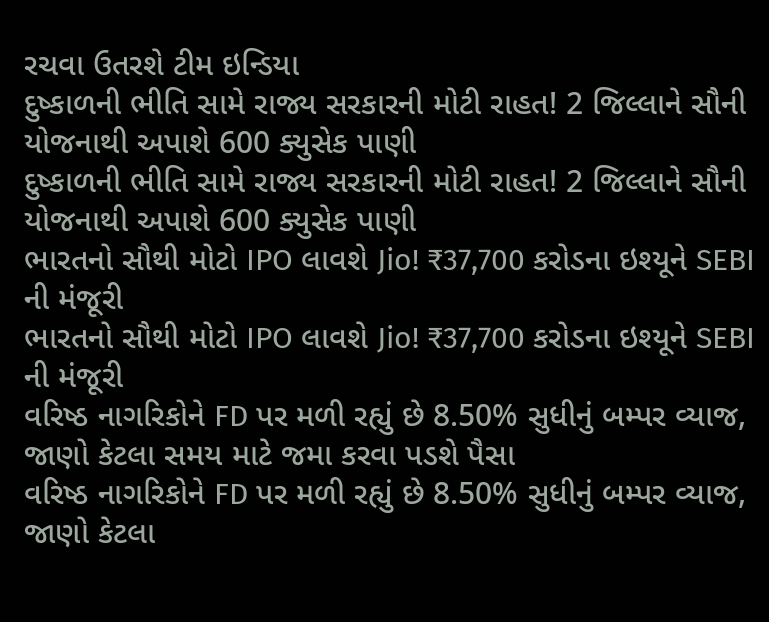રચવા ઉતરશે ટીમ ઇન્ડિયા
દુષ્કાળની ભીતિ સામે રાજ્ય સરકારની મોટી રાહત! 2 જિલ્લાને સૌની યોજનાથી અપાશે 600 ક્યુસેક પાણી
દુષ્કાળની ભીતિ સામે રાજ્ય સરકારની મોટી રાહત! 2 જિલ્લાને સૌની યોજનાથી અપાશે 600 ક્યુસેક પાણી
ભારતનો સૌથી મોટો IPO લાવશે Jio! ₹37,700 કરોડના ઇશ્યૂને SEBI ની મંજૂરી
ભારતનો સૌથી મોટો IPO લાવશે Jio! ₹37,700 કરોડના ઇશ્યૂને SEBI ની મંજૂરી
વરિષ્ઠ નાગરિકોને FD પર મળી રહ્યું છે 8.50% સુધીનું બમ્પર વ્યાજ, જાણો કેટલા સમય માટે જમા કરવા પડશે પૈસા
વરિષ્ઠ નાગરિકોને FD પર મળી રહ્યું છે 8.50% સુધીનું બમ્પર વ્યાજ, જાણો કેટલા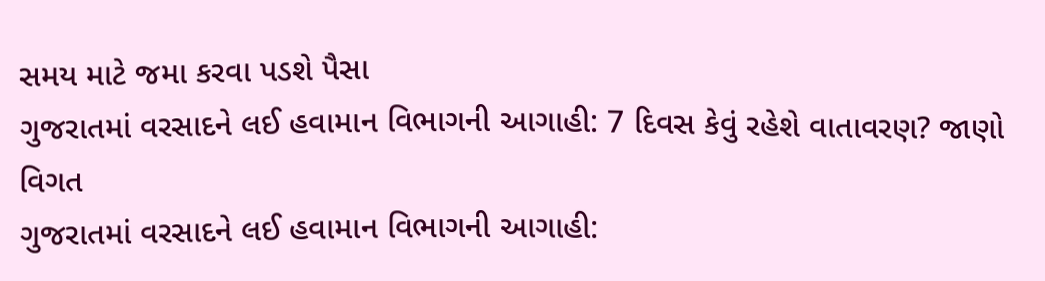સમય માટે જમા કરવા પડશે પૈસા
ગુજરાતમાં વરસાદને લઈ હવામાન વિભાગની આગાહી: 7 દિવસ કેવું રહેશે વાતાવરણ? જાણો વિગત
ગુજરાતમાં વરસાદને લઈ હવામાન વિભાગની આગાહી: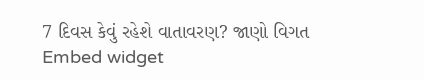7 દિવસ કેવું રહેશે વાતાવરણ? જાણો વિગત
Embed widget